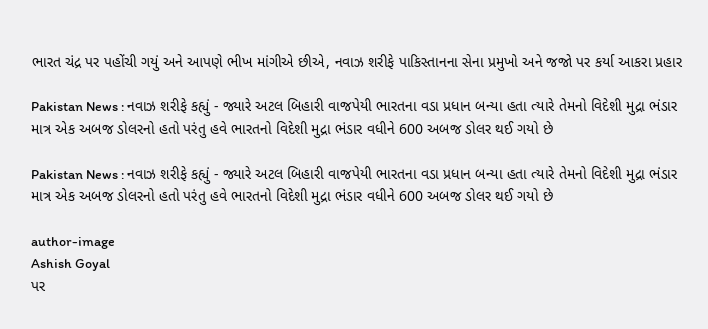ભારત ચંદ્ર પર પહોંચી ગયું અને આપણે ભીખ માંગીએ છીએ, નવાઝ શરીફે પાકિસ્તાનના સેના પ્રમુખો અને જજો પર કર્યા આકરા પ્રહાર

Pakistan News : નવાઝ શરીફે કહ્યું - જ્યારે અટલ બિહારી વાજપેયી ભારતના વડા પ્રધાન બન્યા હતા ત્યારે તેમનો વિદેશી મુદ્રા ભંડાર માત્ર એક અબજ ડોલરનો હતો પરંતુ હવે ભારતનો વિદેશી મુદ્રા ભંડાર વધીને 600 અબજ ડોલર થઈ ગયો છે

Pakistan News : નવાઝ શરીફે કહ્યું - જ્યારે અટલ બિહારી વાજપેયી ભારતના વડા પ્રધાન બન્યા હતા ત્યારે તેમનો વિદેશી મુદ્રા ભંડાર માત્ર એક અબજ ડોલરનો હતો પરંતુ હવે ભારતનો વિદેશી મુદ્રા ભંડાર વધીને 600 અબજ ડોલર થઈ ગયો છે

author-image
Ashish Goyal
પર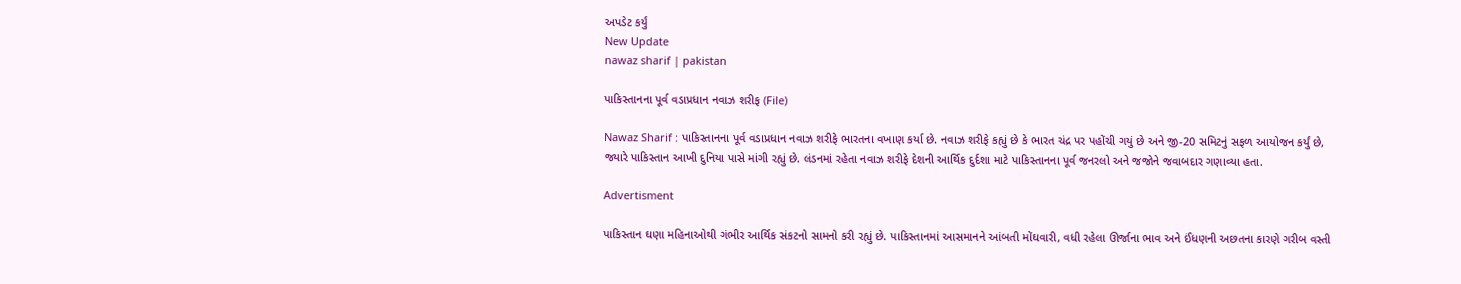અપડેટ કર્યું
New Update
nawaz sharif | pakistan

પાકિસ્તાનના પૂર્વ વડાપ્રધાન નવાઝ શરીફ (File)

Nawaz Sharif : પાકિસ્તાનના પૂર્વ વડાપ્રધાન નવાઝ શરીફે ભારતના વખાણ કર્યા છે. નવાઝ શરીફે કહ્યું છે કે ભારત ચંદ્ર પર પહોંચી ગયું છે અને જી-20 સમિટનું સફળ આયોજન કર્યું છે, જ્યારે પાકિસ્તાન આખી દુનિયા પાસે માંગી રહ્યું છે. લંડનમાં રહેતા નવાઝ શરીફે દેશની આર્થિક દુર્દશા માટે પાકિસ્તાનના પૂર્વ જનરલો અને જજોને જવાબદાર ગણાવ્યા હતા.

Advertisment

પાકિસ્તાન ઘણા મહિનાઓથી ગંભીર આર્થિક સંકટનો સામનો કરી રહ્યું છે. પાકિસ્તાનમાં આસમાનને આંબતી મોંઘવારી, વધી રહેલા ઊર્જાના ભાવ અને ઈંધણની અછતના કારણે ગરીબ વસ્તી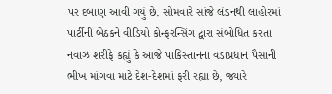પર દબાણ આવી ગયું છે. સોમવારે સાંજે લંડનથી લાહોરમાં પાર્ટીની બેઠકને વીડિયો કોન્ફરન્સિંગ દ્વારા સંબોધિત કરતા નવાઝ શરીફે કહ્યું કે આજે પાકિસ્તાનના વડાપ્રધાન પૈસાની ભીખ માંગવા માટે દેશ-દેશમાં ફરી રહ્યા છે, જ્યારે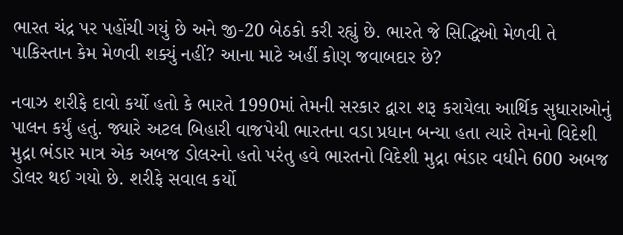ભારત ચંદ્ર પર પહોંચી ગયું છે અને જી-20 બેઠકો કરી રહ્યું છે. ભારતે જે સિદ્ધિઓ મેળવી તે પાકિસ્તાન કેમ મેળવી શક્યું નહીં? આના માટે અહીં કોણ જવાબદાર છે?

નવાઝ શરીફે દાવો કર્યો હતો કે ભારતે 1990માં તેમની સરકાર દ્વારા શરૂ કરાયેલા આર્થિક સુધારાઓનું પાલન કર્યું હતું. જ્યારે અટલ બિહારી વાજપેયી ભારતના વડા પ્રધાન બન્યા હતા ત્યારે તેમનો વિદેશી મુદ્રા ભંડાર માત્ર એક અબજ ડોલરનો હતો પરંતુ હવે ભારતનો વિદેશી મુદ્રા ભંડાર વધીને 600 અબજ ડોલર થઈ ગયો છે. શરીફે સવાલ કર્યો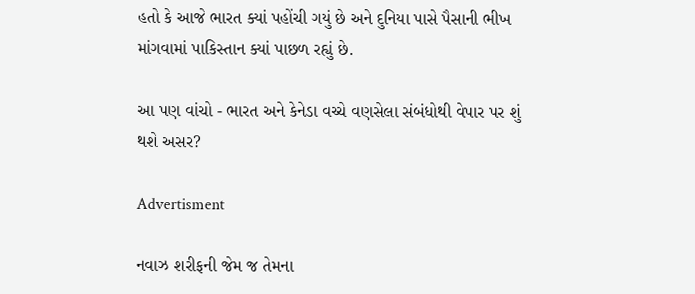હતો કે આજે ભારત ક્યાં પહોંચી ગયું છે અને દુનિયા પાસે પૈસાની ભીખ માંગવામાં પાકિસ્તાન ક્યાં પાછળ રહ્યું છે.

આ પણ વાંચો - ભારત અને કેનેડા વચ્ચે વણસેલા સંબંધોથી વેપાર પર શું થશે અસર?

Advertisment

નવાઝ શરીફની જેમ જ તેમના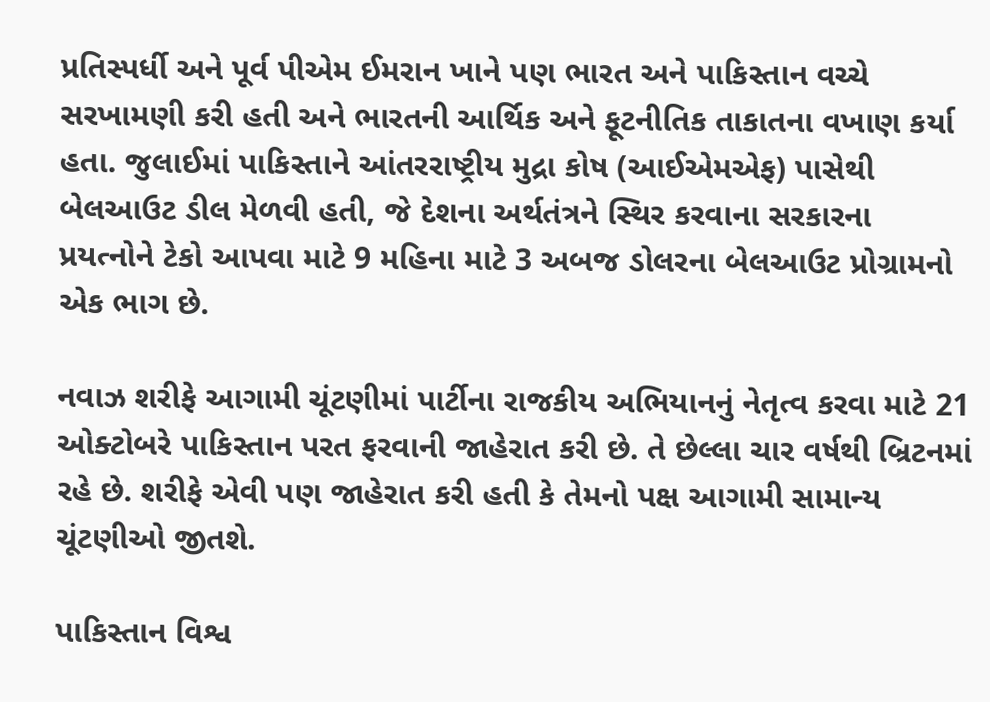પ્રતિસ્પર્ધી અને પૂર્વ પીએમ ઈમરાન ખાને પણ ભારત અને પાકિસ્તાન વચ્ચે સરખામણી કરી હતી અને ભારતની આર્થિક અને ફૂટનીતિક તાકાતના વખાણ કર્યા હતા. જુલાઈમાં પાકિસ્તાને આંતરરાષ્ટ્રીય મુદ્રા કોષ (આઈએમએફ) પાસેથી બેલઆઉટ ડીલ મેળવી હતી, જે દેશના અર્થતંત્રને સ્થિર કરવાના સરકારના પ્રયત્નોને ટેકો આપવા માટે 9 મહિના માટે 3 અબજ ડોલરના બેલઆઉટ પ્રોગ્રામનો એક ભાગ છે.

નવાઝ શરીફે આગામી ચૂંટણીમાં પાર્ટીના રાજકીય અભિયાનનું નેતૃત્વ કરવા માટે 21 ઓક્ટોબરે પાકિસ્તાન પરત ફરવાની જાહેરાત કરી છે. તે છેલ્લા ચાર વર્ષથી બ્રિટનમાં રહે છે. શરીફે એવી પણ જાહેરાત કરી હતી કે તેમનો પક્ષ આગામી સામાન્ય ચૂંટણીઓ જીતશે.

પાકિસ્તાન વિશ્વ